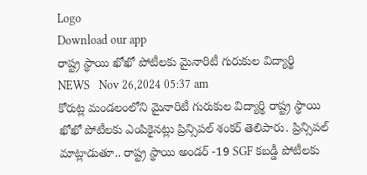Logo
Download our app
రాష్ట్ర స్థాయి ఖోఖో పోటీలకు మైనారిటీ గురుకుల విద్యార్థి
NEWS   Nov 26,2024 05:37 am
కోరుట్ల మండలంలోని మైనారిటీ గురుకుల విద్యార్థి రాష్ట్ర స్థాయి ఖోఖో పోటీలకు ఎంపికైనట్లు ప్రిన్సిపల్ శంకర్ తెలిపారు. ప్రిన్సిపల్ మాట్లాడుతూ.. రాష్ట్ర స్థాయి అండర్ -19 SGF కబడ్డీ పోటీలకు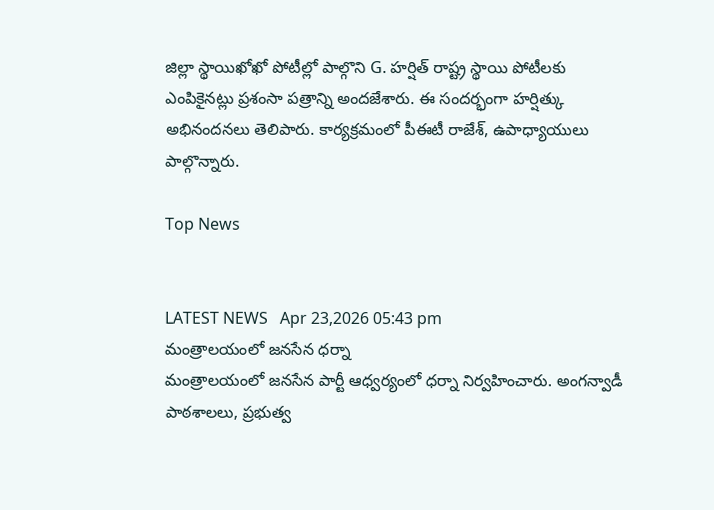జిల్లా స్థాయిఖోఖో పోటీల్లో పాల్గొని G. హర్షిత్ రాష్ట్ర స్థాయి పోటీలకు ఎంపికైనట్లు ప్రశంసా పత్రాన్ని అందజేశారు. ఈ సందర్భంగా హర్షిత్కు అభినందనలు తెలిపారు. కార్యక్రమంలో పీఈటీ రాజేశ్, ఉపాధ్యాయులు పాల్గొన్నారు.

Top News


LATEST NEWS   Apr 23,2026 05:43 pm
మంత్రాలయంలో జనసేన ధర్నా
మంత్రాలయంలో జనసేన పార్టీ ఆధ్వర్యంలో ధర్నా నిర్వహించారు. అంగన్వాడీ పాఠశాలలు, ప్రభుత్వ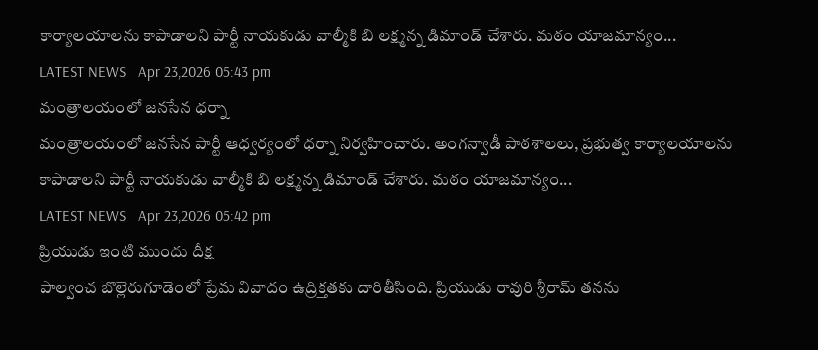కార్యాలయాలను కాపాడాలని పార్టీ నాయకుడు వాల్మీకి బి లక్ష్మన్న డిమాండ్ చేశారు. మఠం యాజమాన్యం...
LATEST NEWS   Apr 23,2026 05:43 pm
మంత్రాలయంలో జనసేన ధర్నా
మంత్రాలయంలో జనసేన పార్టీ ఆధ్వర్యంలో ధర్నా నిర్వహించారు. అంగన్వాడీ పాఠశాలలు, ప్రభుత్వ కార్యాలయాలను కాపాడాలని పార్టీ నాయకుడు వాల్మీకి బి లక్ష్మన్న డిమాండ్ చేశారు. మఠం యాజమాన్యం...
LATEST NEWS   Apr 23,2026 05:42 pm
ప్రియుడు ఇంటి ముందు దీక్ష
పాల్వంచ బొల్లెరుగూడెంలో ప్రేమ వివాదం ఉద్రిక్తతకు దారితీసింది. ప్రియుడు రావురి శ్రీరామ్ తనను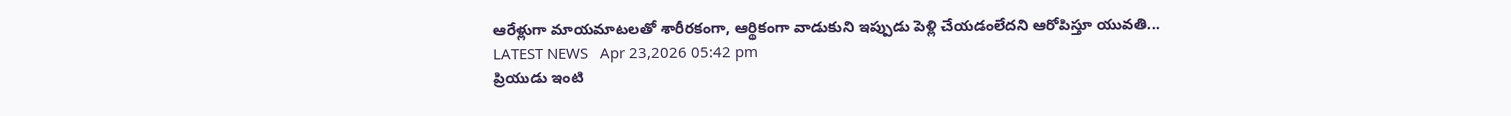ఆరేళ్లుగా మాయమాటలతో శారీరకంగా, ఆర్థికంగా వాడుకుని ఇప్పుడు పెళ్లి చేయడంలేదని ఆరోపిస్తూ యువతి...
LATEST NEWS   Apr 23,2026 05:42 pm
ప్రియుడు ఇంటి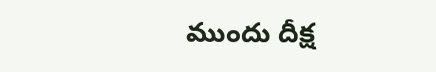ముందు దీక్ష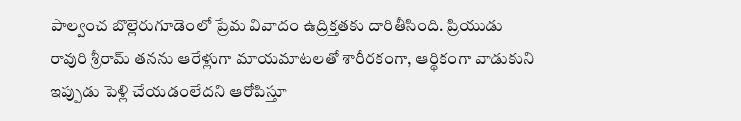పాల్వంచ బొల్లెరుగూడెంలో ప్రేమ వివాదం ఉద్రిక్తతకు దారితీసింది. ప్రియుడు రావురి శ్రీరామ్ తనను ఆరేళ్లుగా మాయమాటలతో శారీరకంగా, ఆర్థికంగా వాడుకుని ఇప్పుడు పెళ్లి చేయడంలేదని ఆరోపిస్తూ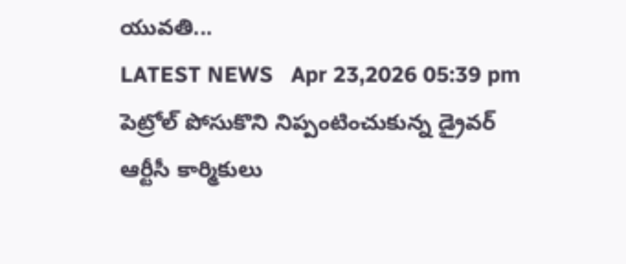యువతి...
LATEST NEWS   Apr 23,2026 05:39 pm
పెట్రోల్ పోసుకొని నిప్పంటించుకున్న డ్రైవ‌ర్
ఆర్టీసీ కార్మికులు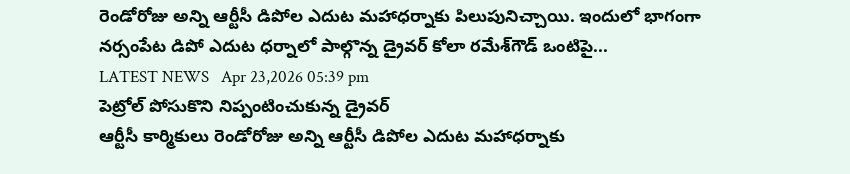రెండోరోజు అన్ని ఆర్టీసీ డిపోల ఎదుట మహాధర్నాకు పిలుపునిచ్చాయి. ఇందులో భాగంగా న‌ర్సంపేట డిపో ఎదుట ధర్నాలో పాల్గొన్న డ్రైవ‌ర్ కోలా ర‌మేశ్‌గౌడ్ ఒంటిపై...
LATEST NEWS   Apr 23,2026 05:39 pm
పెట్రోల్ పోసుకొని నిప్పంటించుకున్న డ్రైవ‌ర్
ఆర్టీసీ కార్మికులు రెండోరోజు అన్ని ఆర్టీసీ డిపోల ఎదుట మహాధర్నాకు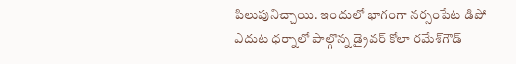పిలుపునిచ్చాయి. ఇందులో భాగంగా న‌ర్సంపేట డిపో ఎదుట ధర్నాలో పాల్గొన్న డ్రైవ‌ర్ కోలా ర‌మేశ్‌గౌడ్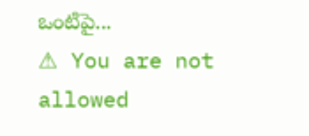ఒంటిపై...
⚠ You are not allowed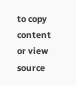to copy content or view source